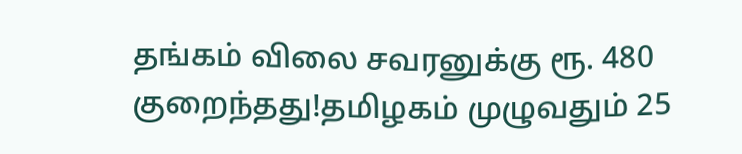தங்கம் விலை சவரனுக்கு ரூ. 480 குறைந்தது!தமிழகம் முழுவதும் 25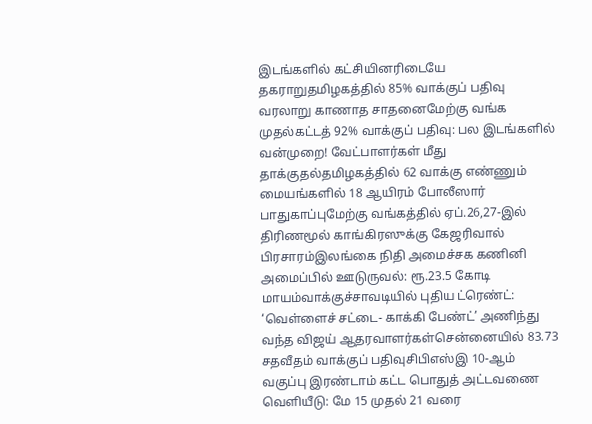இடங்களில் கட்சியினரிடையே தகராறுதமிழகத்தில் 85% வாக்குப் பதிவு வரலாறு காணாத சாதனைமேற்கு வங்க முதல்கட்டத் 92% வாக்குப் பதிவு: பல இடங்களில் வன்முறை! வேட்பாளர்கள் மீது தாக்குதல்தமிழகத்தில் 62 வாக்கு எண்ணும் மையங்களில் 18 ஆயிரம் போலீஸார் பாதுகாப்புமேற்கு வங்கத்தில் ஏப்.26,27-இல் திரிணமூல் காங்கிரஸுக்கு கேஜரிவால் பிரசாரம்இலங்கை நிதி அமைச்சக கணினி அமைப்பில் ஊடுருவல்: ரூ.23.5 கோடி மாயம்வாக்குச்சாவடியில் புதிய ட்ரெண்ட்: ‘வெள்ளைச் சட்டை- காக்கி பேண்ட்’ அணிந்து வந்த விஜய் ஆதரவாளர்கள்சென்னையில் 83.73 சதவீதம் வாக்குப் பதிவுசிபிஎஸ்இ 10-ஆம் வகுப்பு இரண்டாம் கட்ட பொதுத் அட்டவணை வெளியீடு: மே 15 முதல் 21 வரை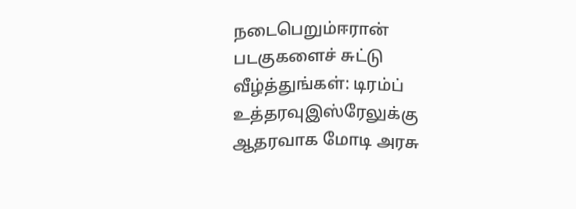நடைபெறும்ஈரான் படகுகளைச் சுட்டு வீழ்த்துங்கள்: டிரம்ப் உத்தரவுஇஸ்ரேலுக்கு ஆதரவாக மோடி அரசு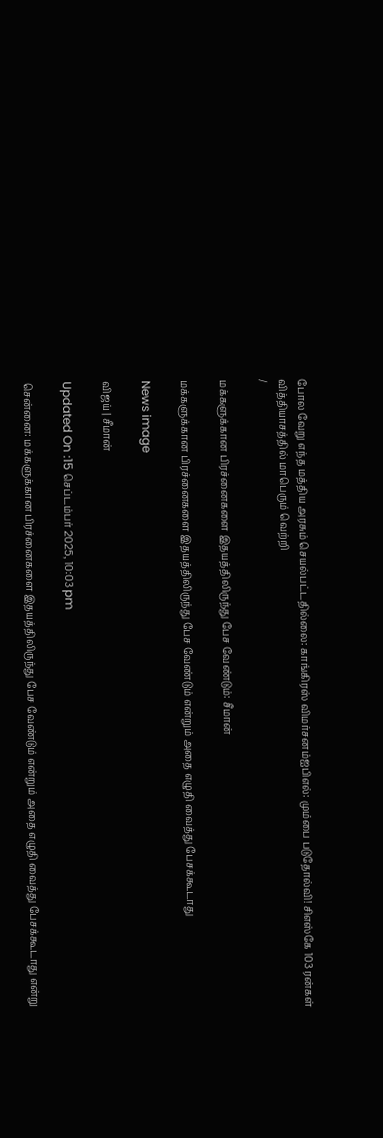போல வேறு எந்த மத்திய அரசும் செயல்பட்டதில்லை: காங்கிரஸ் விமர்சனம்ஐபிஎல்: மும்பை படுதோல்வி! சிஎஸ்கே 103 ரன்கள் வித்தியாசத்தில் மாபெரும் வெற்றி
/

மக்களுக்கான பிரச்னைகளை இதயத்திலிருந்து பேச வேண்டும்: சீமான்

மக்களுக்கான பிரச்னைகளை இதயத்திலிருந்து பேச வேண்டும் என்றும் அதை எழுதி வைத்து பேசக்கூடாது

News image

விஜய் | சீமான்

Updated On :15 செப்டம்பர் 2025, 10:03 pm

சென்னை: மக்களுக்கான பிரச்னைகளை இதயத்திலிருந்து பேச வேண்டும் என்றும் அதை எழுதி வைத்து பேசக்கூடாது என்று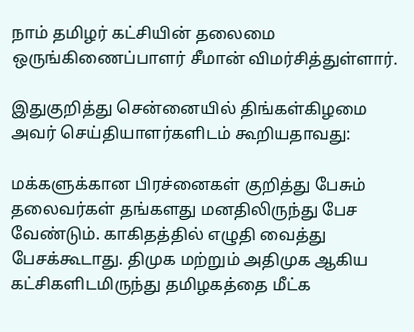நாம் தமிழர் கட்சியின் தலைமை ஒருங்கிணைப்பாளர் சீமான் விமர்சித்துள்ளார்.

இதுகுறித்து சென்னையில் திங்கள்கிழமை அவர் செய்தியாளர்களிடம் கூறியதாவது:

மக்களுக்கான பிரச்னைகள் குறித்து பேசும் தலைவர்கள் தங்களது மனதிலிருந்து பேச வேண்டும். காகிதத்தில் எழுதி வைத்து பேசக்கூடாது. திமுக மற்றும் அதிமுக ஆகிய கட்சிகளிடமிருந்து தமிழகத்தை மீட்க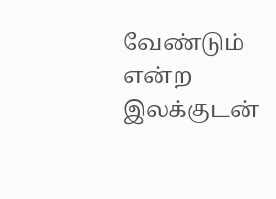வேண்டும் என்ற இலக்குடன்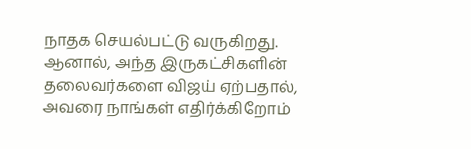நாதக செயல்பட்டு வருகிறது. ஆனால், அந்த இருகட்சிகளின் தலைவர்களை விஜய் ஏற்பதால், அவரை நாங்கள் எதிர்க்கிறோம்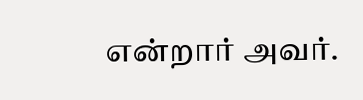என்றார் அவர்.